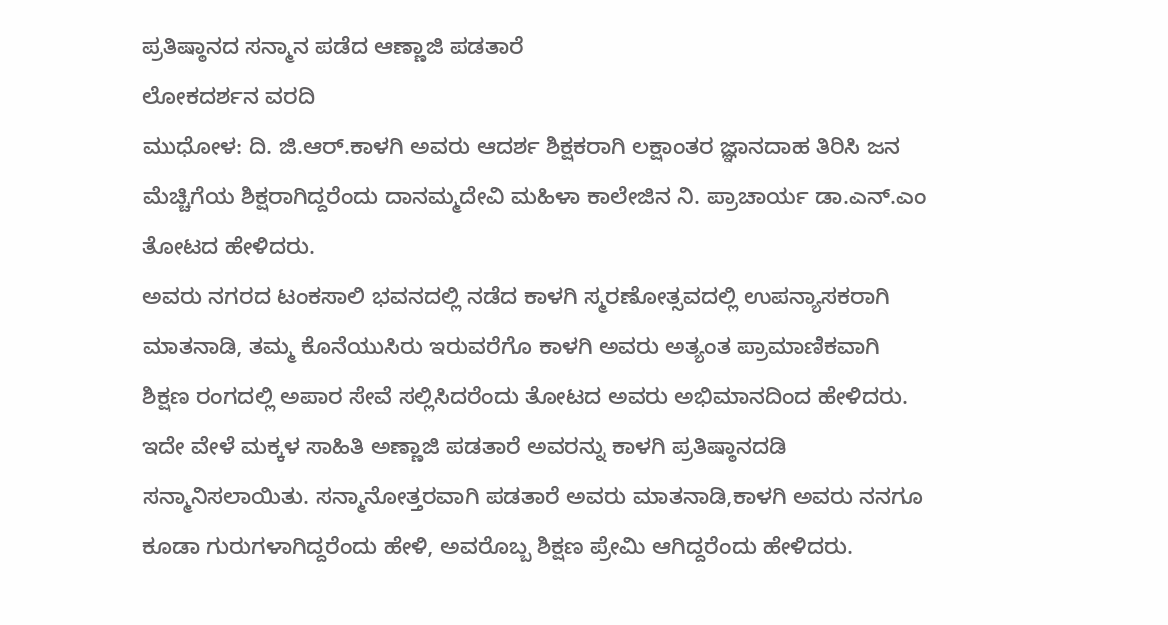ಪ್ರತಿಷ್ಠಾನದ ಸನ್ಮಾನ ಪಡೆದ ಆಣ್ಣಾಜಿ ಪಡತಾರೆ
ಲೋಕದರ್ಶನ ವರದಿ
ಮುಧೋಳ: ದಿ. ಜಿ.ಆರ್.ಕಾಳಗಿ ಅವರು ಆದರ್ಶ ಶಿಕ್ಷಕರಾಗಿ ಲಕ್ಷಾಂತರ ಜ್ಞಾನದಾಹ ತಿರಿಸಿ ಜನ ಮೆಚ್ಚಿಗೆಯ ಶಿಕ್ಷರಾಗಿದ್ದರೆಂದು ದಾನಮ್ಮದೇವಿ ಮಹಿಳಾ ಕಾಲೇಜಿನ ನಿ. ಪ್ರಾಚಾರ್ಯ ಡಾ.ಎನ್.ಎಂ ತೋಟದ ಹೇಳಿದರು.
ಅವರು ನಗರದ ಟಂಕಸಾಲಿ ಭವನದಲ್ಲಿ ನಡೆದ ಕಾಳಗಿ ಸ್ಮರಣೋತ್ಸವದಲ್ಲಿ ಉಪನ್ಯಾಸಕರಾಗಿ ಮಾತನಾಡಿ, ತಮ್ಮ ಕೊನೆಯುಸಿರು ಇರುವರೆಗೊ ಕಾಳಗಿ ಅವರು ಅತ್ಯಂತ ಪ್ರಾಮಾಣಿಕವಾಗಿ ಶಿಕ್ಷಣ ರಂಗದಲ್ಲಿ ಅಪಾರ ಸೇವೆ ಸಲ್ಲಿಸಿದರೆಂದು ತೋಟದ ಅವರು ಅಭಿಮಾನದಿಂದ ಹೇಳಿದರು.
ಇದೇ ವೇಳೆ ಮಕ್ಕಳ ಸಾಹಿತಿ ಅಣ್ಣಾಜಿ ಪಡತಾರೆ ಅವರನ್ನು ಕಾಳಗಿ ಪ್ರತಿಷ್ಠಾನದಡಿ ಸನ್ಮಾನಿಸಲಾಯಿತು. ಸನ್ಮಾನೋತ್ತರವಾಗಿ ಪಡತಾರೆ ಅವರು ಮಾತನಾಡಿ,ಕಾಳಗಿ ಅವರು ನನಗೂ ಕೂಡಾ ಗುರುಗಳಾಗಿದ್ದರೆಂದು ಹೇಳಿ, ಅವರೊಬ್ಬ ಶಿಕ್ಷಣ ಪ್ರೇಮಿ ಆಗಿದ್ದರೆಂದು ಹೇಳಿದರು.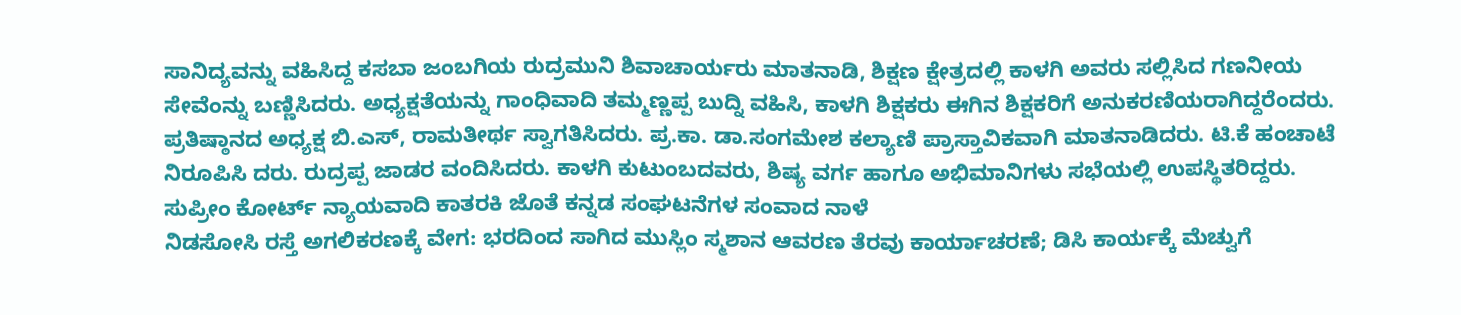ಸಾನಿದ್ಯವನ್ನು ವಹಿಸಿದ್ದ ಕಸಬಾ ಜಂಬಗಿಯ ರುದ್ರಮುನಿ ಶಿವಾಚಾರ್ಯರು ಮಾತನಾಡಿ, ಶಿಕ್ಷಣ ಕ್ಷೇತ್ರದಲ್ಲಿ ಕಾಳಗಿ ಅವರು ಸಲ್ಲಿಸಿದ ಗಣನೀಯ ಸೇವೆಂನ್ನು ಬಣ್ಣಿಸಿದರು. ಅಧ್ಯಕ್ಷತೆಯನ್ನು ಗಾಂಧಿವಾದಿ ತಮ್ಮಣ್ಣಪ್ಪ ಬುದ್ನಿ ವಹಿಸಿ, ಕಾಳಗಿ ಶಿಕ್ಷಕರು ಈಗಿನ ಶಿಕ್ಷಕರಿಗೆ ಅನುಕರಣಿಯರಾಗಿದ್ದರೆಂದರು.
ಪ್ರತಿಷ್ಠಾನದ ಅಧ್ಯಕ್ಷ ಬಿ.ಎಸ್, ರಾಮತೀರ್ಥ ಸ್ವಾಗತಿಸಿದರು. ಪ್ರ.ಕಾ. ಡಾ.ಸಂಗಮೇಶ ಕಲ್ಯಾಣಿ ಪ್ರಾಸ್ತಾವಿಕವಾಗಿ ಮಾತನಾಡಿದರು. ಟಿ.ಕೆ ಹಂಚಾಟೆ ನಿರೂಪಿಸಿ ದರು. ರುದ್ರಪ್ಪ ಜಾಡರ ವಂದಿಸಿದರು. ಕಾಳಗಿ ಕುಟುಂಬದವರು, ಶಿಷ್ಯ ವರ್ಗ ಹಾಗೂ ಅಭಿಮಾನಿಗಳು ಸಭೆಯಲ್ಲಿ ಉಪಸ್ಥಿತರಿದ್ದರು.
ಸುಪ್ರೀಂ ಕೋರ್ಟ್ ನ್ಯಾಯವಾದಿ ಕಾತರಕಿ ಜೊತೆ ಕನ್ನಡ ಸಂಘಟನೆಗಳ ಸಂವಾದ ನಾಳೆ
ನಿಡಸೋಸಿ ರಸ್ತೆ ಅಗಲಿಕರಣಕ್ಕೆ ವೇಗ: ಭರದಿಂದ ಸಾಗಿದ ಮುಸ್ಲಿಂ ಸ್ಮಶಾನ ಆವರಣ ತೆರವು ಕಾರ್ಯಾಚರಣೆ; ಡಿಸಿ ಕಾರ್ಯಕ್ಕೆ ಮೆಚ್ವುಗೆ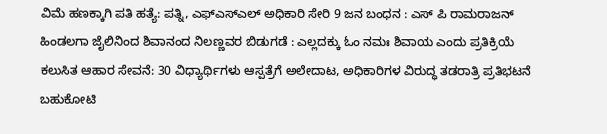ವಿಮೆ ಹಣಕ್ಕಾಗಿ ಪತಿ ಹತ್ಯೆ: ಪತ್ನಿ, ಎಫ್ಎಸ್ಎಲ್ ಅಧಿಕಾರಿ ಸೇರಿ 9 ಜನ ಬಂಧನ : ಎಸ್ ಪಿ ರಾಮರಾಜನ್
ಹಿಂಡಲಗಾ ಜೈಲಿನಿಂದ ಶಿವಾನಂದ ನಿಲಣ್ಣವರ ಬಿಡುಗಡೆ : ಎಲ್ಲದಕ್ಕು ಓಂ ನಮಃ ಶಿವಾಯ ಎಂದು ಪ್ರತಿಕ್ರಿಯೆ
ಕಲುಸಿತ ಆಹಾರ ಸೇವನೆ: 30 ವಿಧ್ಯಾರ್ಥಿಗಳು ಆಸ್ಪತ್ರೆಗೆ ಅಲೇದಾಟ, ಅಧಿಕಾರಿಗಳ ವಿರುದ್ಧ ತಡರಾತ್ರಿ ಪ್ರತಿಭಟನೆ
ಬಹುಕೋಟಿ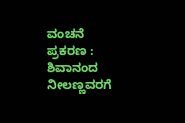ವಂಚನೆ ಪ್ರಕರಣ : ಶಿವಾನಂದ ನೀಲಣ್ಣವರಗೆ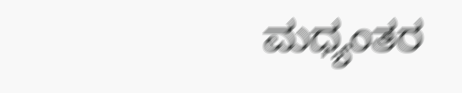ಮಧ್ಯಂತರ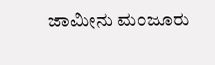ಜಾಮೀನು ಮಂಜೂರು